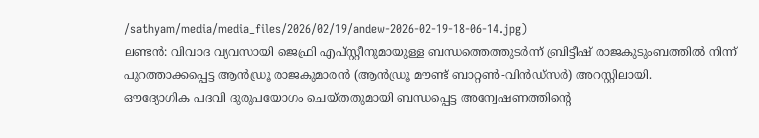/sathyam/media/media_files/2026/02/19/andew-2026-02-19-18-06-14.jpg)
ലണ്ടൻ: വിവാദ വ്യവസായി ജെഫ്രി എപ്സ്റ്റീനുമായുള്ള ബന്ധത്തെത്തുടർന്ന് ബ്രിട്ടീഷ് രാജകുടുംബത്തിൽ നിന്ന് പുറത്താക്കപ്പെട്ട ആൻഡ്രൂ രാജകുമാരൻ (ആൻഡ്രൂ മൗണ്ട് ബാറ്റൺ-വിൻഡ്സർ) അറസ്റ്റിലായി.
ഔദ്യോഗിക പദവി ദുരുപയോഗം ചെയ്തതുമായി ബന്ധപ്പെട്ട അന്വേഷണത്തിന്റെ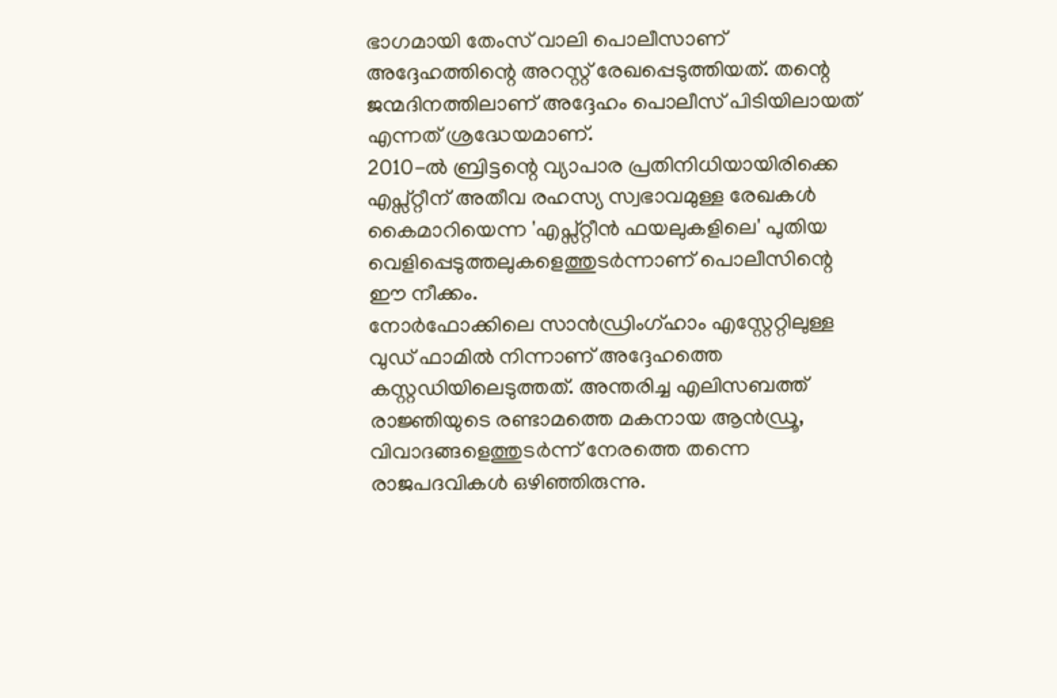ഭാഗമായി തേംസ് വാലി പൊലീസാണ് അദ്ദേഹത്തിന്റെ അറസ്റ്റ് രേഖപ്പെടുത്തിയത്. തന്റെ ജന്മദിനത്തിലാണ് അദ്ദേഹം പൊലീസ് പിടിയിലായത് എന്നത് ശ്രദ്ധേയമാണ്.
2010-ൽ ബ്രിട്ടന്റെ വ്യാപാര പ്രതിനിധിയായിരിക്കെ എപ്സ്റ്റീന് അതീവ രഹസ്യ സ്വഭാവമുള്ള രേഖകൾ കൈമാറിയെന്ന 'എപ്സ്റ്റീൻ ഫയലുകളിലെ' പുതിയ വെളിപ്പെടുത്തലുകളെത്തുടർന്നാണ് പൊലീസിന്റെ ഈ നീക്കം.
നോർഫോക്കിലെ സാൻഡ്രിംഗ്ഹാം എസ്റ്റേറ്റിലുള്ള വുഡ് ഫാമിൽ നിന്നാണ് അദ്ദേഹത്തെ കസ്റ്റഡിയിലെടുത്തത്. അന്തരിച്ച എലിസബത്ത് രാജ്ഞിയുടെ രണ്ടാമത്തെ മകനായ ആൻഡ്രൂ, വിവാദങ്ങളെത്തുടർന്ന് നേരത്തെ തന്നെ രാജപദവികൾ ഒഴിഞ്ഞിരുന്നു.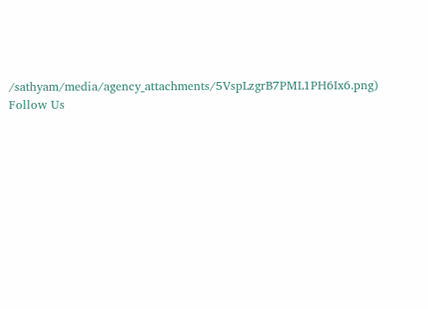/sathyam/media/agency_attachments/5VspLzgrB7PML1PH6Ix6.png)
Follow Us